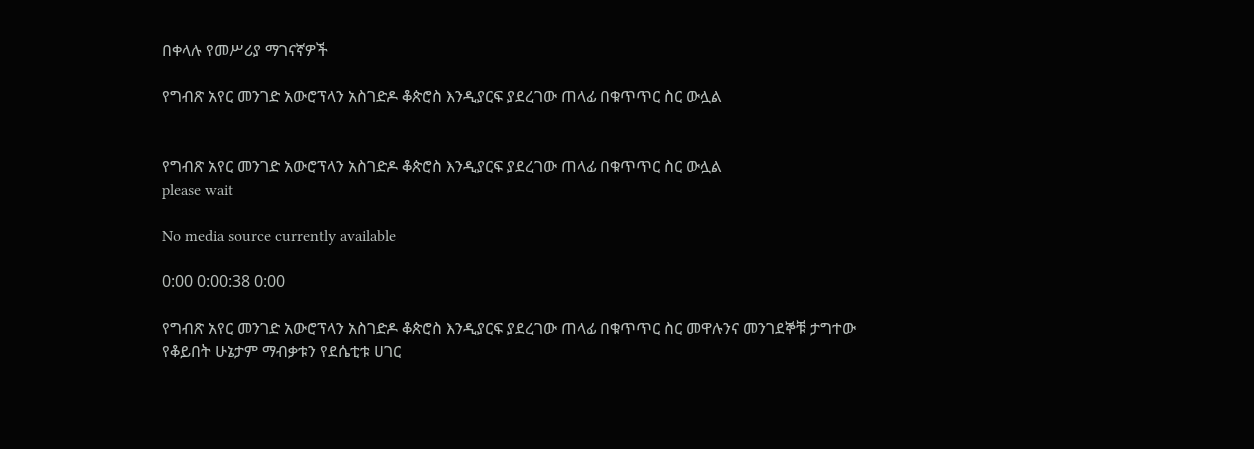በቀላሉ የመሥሪያ ማገናኛዎች

የግብጽ አየር መንገድ አውሮፕላን አስገድዶ ቆጵሮስ እንዲያርፍ ያደረገው ጠላፊ በቁጥጥር ስር ውሏል


የግብጽ አየር መንገድ አውሮፕላን አስገድዶ ቆጵሮስ እንዲያርፍ ያደረገው ጠላፊ በቁጥጥር ስር ውሏል
please wait

No media source currently available

0:00 0:00:38 0:00

የግብጽ አየር መንገድ አውሮፕላን አስገድዶ ቆጵሮስ እንዲያርፍ ያደረገው ጠላፊ በቁጥጥር ስር መዋሉንና መንገደኞቹ ታግተው የቆይበት ሁኔታም ማብቃቱን የደሴቲቱ ሀገር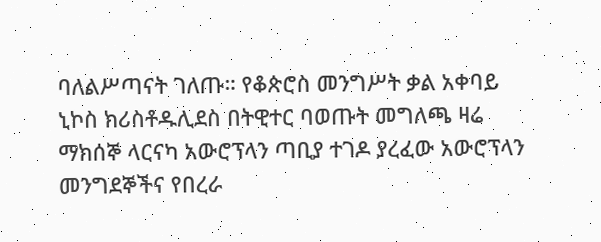ባለልሥጣናት ገለጡ። የቆጵሮስ መንግሥት ቃል አቀባይ ኒኮስ ክሪስቶዱሊደስ በትዊተር ባወጡት መግለጫ ዛሬ ማክሰኞ ላርናካ አውሮፕላን ጣቢያ ተገዶ ያረፈው አውሮፕላን መንግደኞችና የበረራ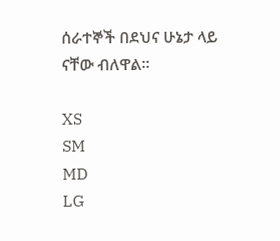ሰራተኞች በደህና ሁኔታ ላይ ናቸው ብለዋል።

XS
SM
MD
LG